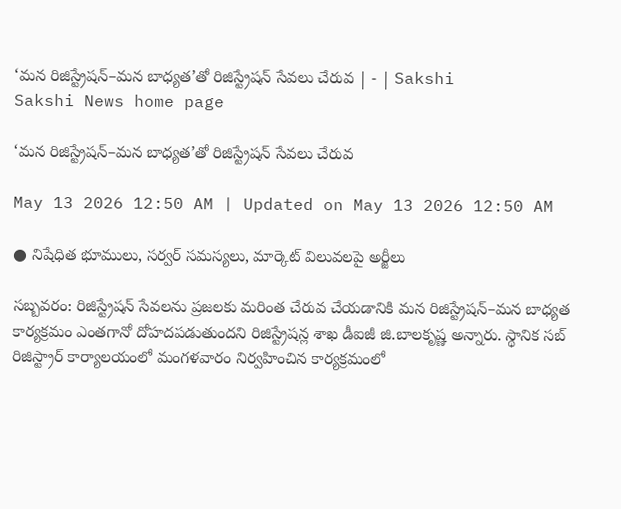‘మన రిజిస్ట్రేషన్‌–మన బాధ్యత’తో రిజిస్ట్రేషన్‌ సేవలు చేరువ | - | Sakshi
Sakshi News home page

‘మన రిజిస్ట్రేషన్‌–మన బాధ్యత’తో రిజిస్ట్రేషన్‌ సేవలు చేరువ

May 13 2026 12:50 AM | Updated on May 13 2026 12:50 AM

● నిషేధిత భూములు, సర్వర్‌ సమస్యలు, మార్కెట్‌ విలువలపై అర్జీలు

సబ్బవరం: రిజిస్ట్రేషన్‌ సేవలను ప్రజలకు మరింత చేరువ చేయడానికి మన రిజిస్ట్రేషన్‌–మన బాధ్యత కార్యక్రమం ఎంతగానో దోహదపడుతుందని రిజిస్ట్రేషన్ల శాఖ డీఐజీ జి.బాలకృష్ణ అన్నారు. స్థానిక సబ్‌ రిజిస్ట్రార్‌ కార్యాలయంలో మంగళవారం నిర్వహించిన కార్యక్రమంలో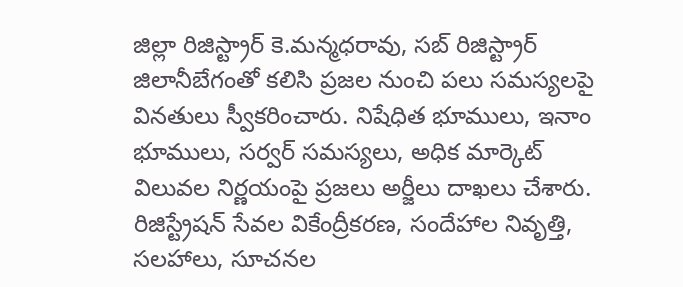జిల్లా రిజిస్ట్రార్‌ కె.మన్మధరావు, సబ్‌ రిజిస్ట్రార్‌ జిలానీబేగంతో కలిసి ప్రజల నుంచి పలు సమస్యలపై వినతులు స్వీకరించారు. నిషేధిత భూములు, ఇనాం భూములు, సర్వర్‌ సమస్యలు, అధిక మార్కెట్‌ విలువల నిర్ణయంపై ప్రజలు అర్జీలు దాఖలు చేశారు. రిజిస్ట్రేషన్‌ సేవల వికేంద్రీకరణ, సందేహాల నివృత్తి, సలహాలు, సూచనల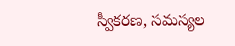స్వీకరణ, సమస్యల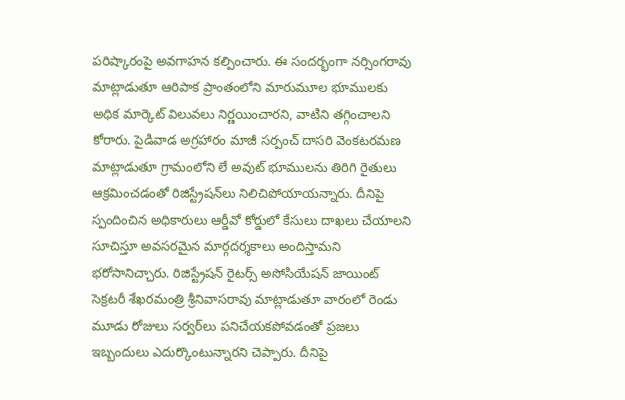పరిష్కారంపై అవగాహన కల్పించారు. ఈ సందర్భంగా నర్సింగరావు మాట్లాడుతూ ఆరిపాక ప్రాంతంలోని మారుమూల భూములకు అధిక మార్కెట్‌ విలువలు నిర్ణయించారని, వాటిని తగ్గించాలని కోరారు. పైడివాడ అగ్రహారం మాజీ సర్పంచ్‌ దాసరి వెంకటరమణ మాట్లాడుతూ గ్రామంలోని లే అవుట్‌ భూములను తిరిగి రైతులు ఆక్రమించడంతో రిజిస్ట్రేషన్‌లు నిలిచిపోయాయన్నారు. దీనిపై స్పందించిన అధికారులు ఆర్డీవో కోర్డులో కేసులు దాఖలు చేయాలని సూచిస్తూ అవసరమైన మార్గదర్శకాలు అందిస్తామని భరోసానిచ్చారు. రిజిస్ట్రేషన్‌ రైటర్స్‌ అసోసియేషన్‌ జాయింట్‌ సెక్రటరీ శేఖరమంత్రి శ్రీనివాసరావు మాట్లాడుతూ వారంలో రెండు మూడు రోజులు సర్వర్‌లు పనిచేయకపోవడంతో ప్రజలు ఇబ్బందులు ఎదుర్కొంటున్నారని చెప్పారు. దీనిపై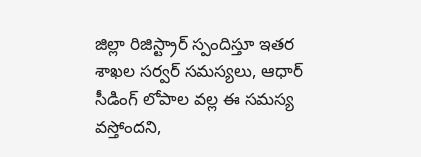జిల్లా రిజిస్ట్రార్‌ స్పందిస్తూ ఇతర శాఖల సర్వర్‌ సమస్యలు, ఆధార్‌ సీడింగ్‌ లోపాల వల్ల ఈ సమస్య వస్తోందని,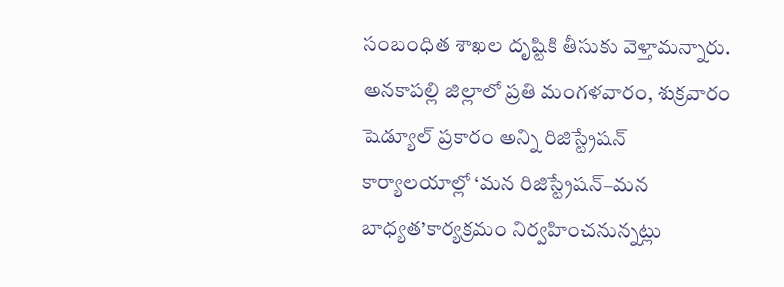సంబంధిత శాఖల దృష్టికి తీసుకు వెళ్తామన్నారు. అనకాపల్లి జిల్లాలో ప్రతి మంగళవారం, శుక్రవారం షెడ్యూల్‌ ప్రకారం అన్ని రిజిస్ట్రేషన్‌ కార్యాలయాల్లో ‘మన రిజిస్ట్రేషన్‌–మన బాధ్యత’కార్యక్రమం నిర్వహించనున్నట్లు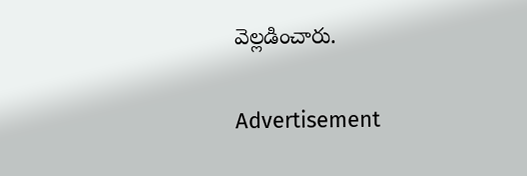వెల్లడించారు.

Advertisement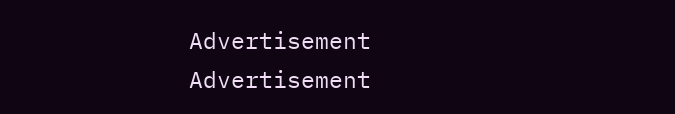Advertisement
Advertisement